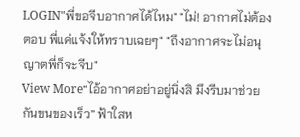LOGIN"พี่ขอจีบอากาศได้ไหม" "ไม่! อากาศไม่ต้องตอบ พี่แค่แจ้งให้ทราบเฉยๆ" "ถึงอากาศจะไม่อนุญาตพี่ก็จะจีบ"
View More“ไอ้อากาศอย่าอยู่นิ่งสิ มึงรีบมาช่วยกันขนของเร็ว” ฟ้าใสห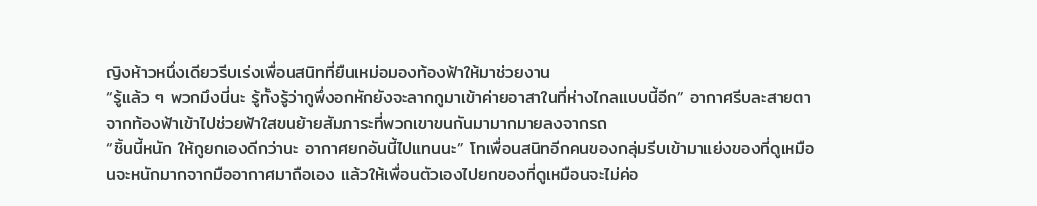ญิงห้าวหนึ่งเดียวรีบเร่งเพื่อนสนิทที่ยืนเหม่อมองท้องฟ้าให้มาช่วยงาน
“รู้แล้ว ๆ พวกมึงนี่นะ รู้ทั้งรู้ว่ากูพึ่งอกหักยังจะลากกูมาเข้าค่ายอาสาในที่ห่างไกลแบบนี้อีก” อากาศรีบละสายตาจากท้องฟ้าเข้าไปช่วยฟ้าใสขนย้ายสัมภาระที่พวกเขาขนกันมามากมายลงจากรถ
“ชิ้นนี้หนัก ให้กูยกเองดีกว่านะ อากาศยกอันนี้ไปแทนนะ” โทเพื่อนสนิทอีกคนของกลุ่มรีบเข้ามาแย่งของที่ดูเหมือนจะหนักมากจากมืออากาศมาถือเอง แล้วให้เพื่อนตัวเองไปยกของที่ดูเหมือนจะไม่ค่อ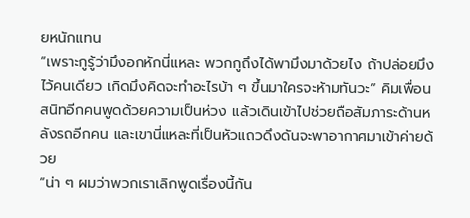ยหนักแทน
“เพราะกูรู้ว่ามึงอกหักนี่แหละ พวกกูถึงได้พามึงมาด้วยไง ถ้าปล่อยมึงไว้คนเดียว เกิดมึงคิดจะทำอะไรบ้า ๆ ขึ้นมาใครจะห้ามทันวะ” คิมเพื่อนสนิทอีกคนพูดด้วยความเป็นห่วง แล้วเดินเข้าไปช่วยถือสัมภาระด้านหลังรถอีกคน และเขานี่แหละที่เป็นหัวแถวดึงดันจะพาอากาศมาเข้าค่ายด้วย
“น่า ๆ ผมว่าพวกเราเลิกพูดเรื่องนี้กัน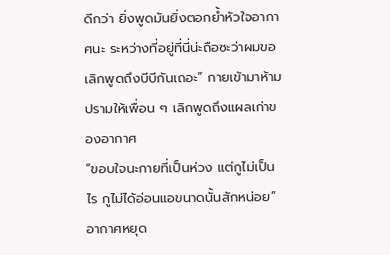ดีกว่า ยิ่งพูดมันยิ่งตอกย้ำหัวใจอากาศนะ ระหว่างที่อยู่ที่นี่น่ะถือซะว่าผมขอ เลิกพูดถึงบีบีกันเถอะ” กายเข้ามาห้ามปรามให้เพื่อน ๆ เลิกพูดถึงแผลเก่าของอากาศ
“ขอบใจนะกายที่เป็นห่วง แต่กูไม่เป็นไร กูไม่ได้อ่อนแอขนาดนั้นสักหน่อย” อากาศหยุด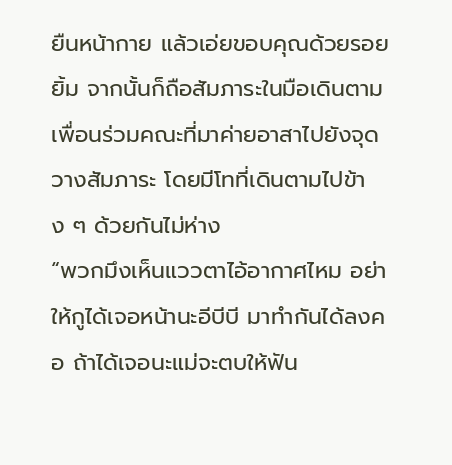ยืนหน้ากาย แล้วเอ่ยขอบคุณด้วยรอยยิ้ม จากนั้นก็ถือสัมภาระในมือเดินตามเพื่อนร่วมคณะที่มาค่ายอาสาไปยังจุดวางสัมภาระ โดยมีโทที่เดินตามไปข้าง ๆ ด้วยกันไม่ห่าง
“พวกมึงเห็นแววตาไอ้อากาศไหม อย่าให้กูได้เจอหน้านะอีบีบี มาทำกันได้ลงคอ ถ้าได้เจอนะแม่จะตบให้ฟัน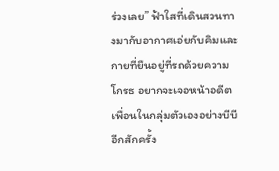ร่วงเลย” ฟ้าใสที่เดินสวนทางมากับอากาศเอ่ยกับคิมและกายที่ยืนอยู่ที่รถด้วยความโกรธ อยากจะเจอหน้าอดีตเพื่อนในกลุ่มตัวเองอย่างบีบีอีกสักครั้ง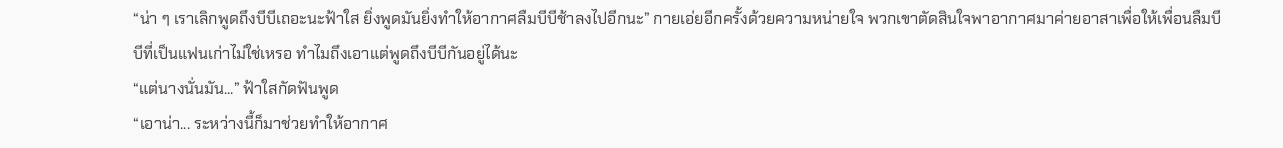“น่า ๆ เราเลิกพูดถึงบีบีเถอะนะฟ้าใส ยิ่งพูดมันยิ่งทำให้อากาศลืมบีบีช้าลงไปอีกนะ” กายเอ่ยอีกครั้งด้วยความหน่ายใจ พวกเขาตัดสินใจพาอากาศมาค่ายอาสาเพื่อให้เพื่อนลืมบีบีที่เป็นแฟนเก่าไม่ใช่เหรอ ทำไมถึงเอาแต่พูดถึงบีบีกันอยู่ได้นะ
“แต่นางนั่นมัน...” ฟ้าใสกัดฟันพูด
“เอาน่า... ระหว่างนี้ก็มาช่วยทำให้อากาศ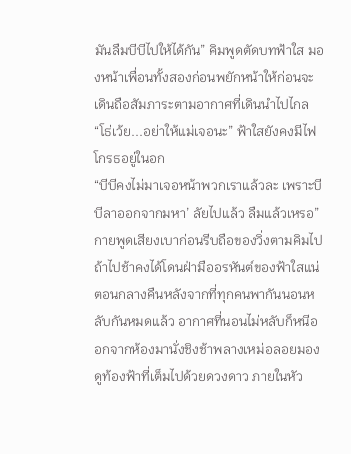มันลืมบีบีไปให้ได้กัน” คิมพูดตัดบทฟ้าใส มองหน้าเพื่อนทั้งสองก่อนพยักหน้าให้ก่อนจะเดินถือสัมภาระตามอากาศที่เดินนำไปไกล
“โธ่เว้ย...อย่าให้แม่เจอนะ” ฟ้าใสยังคงมีไฟโกรธอยู่ในอก
“บีบีคงไม่มาเจอหน้าพวกเราแล้วละ เพราะบีบีลาออกจากมหา’ ลัยไปแล้ว ลืมแล้วเหรอ” กายพูดเสียงเบาก่อนรีบถือของวิ่งตามคิมไป ถ้าไปช้าคงได้โดนฝ่ามืออรหันต์ของฟ้าใสแน่
ตอนกลางคืนหลังจากที่ทุกคนพากันนอนหลับกันหมดแล้ว อากาศที่นอนไม่หลับก็หนีออกจากห้องมานั่งชิงช้าพลางเหม่อลอยมองดูท้องฟ้าที่เต็มไปด้วยดวงดาว ภายในหัว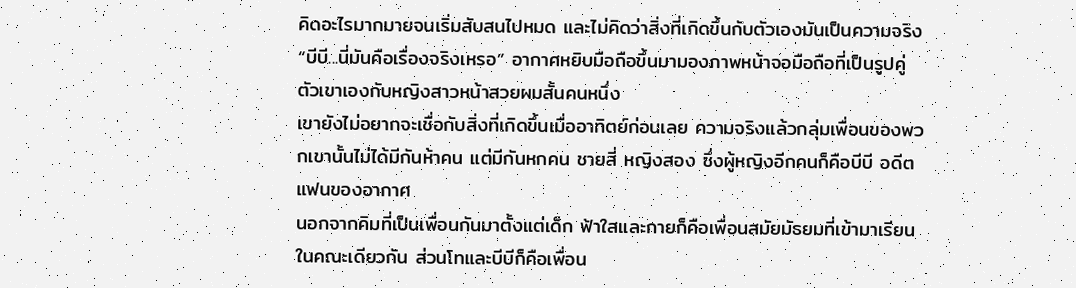คิดอะไรมากมายจนเริ่มสับสนไปหมด และไม่คิดว่าสิ่งที่เกิดขึ้นกับตัวเองมันเป็นความจริง
“บีบี...นี่มันคือเรื่องจริงเหรอ” อากาศหยิบมือถือขึ้นมามองภาพหน้าจอมือถือที่เป็นรูปคู่ตัวเขาเองกับหญิงสาวหน้าสวยผมสั้นคนหนึ่ง
เขายังไม่อยากจะเชื่อกับสิ่งที่เกิดขึ้นเมื่ออาทิตย์ก่อนเลย ความจริงแล้วกลุ่มเพื่อนของพวกเขานั้นไม่ได้มีกันห้าคน แต่มีกันหกคน ชายสี่ หญิงสอง ซึ่งผู้หญิงอีกคนก็คือบีบี อดีตแฟนของอากาศ
นอกจากคิมที่เป็นเพื่อนกันมาตั้งแต่เด็ก ฟ้าใสและกายก็คือเพื่อนสมัยมัธยมที่เข้ามาเรียนในคณะเดียวกัน ส่วนโทและบีบีก็คือเพื่อน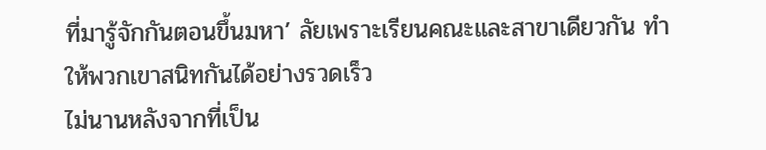ที่มารู้จักกันตอนขึ้นมหา’ ลัยเพราะเรียนคณะและสาขาเดียวกัน ทำให้พวกเขาสนิทกันได้อย่างรวดเร็ว
ไม่นานหลังจากที่เป็น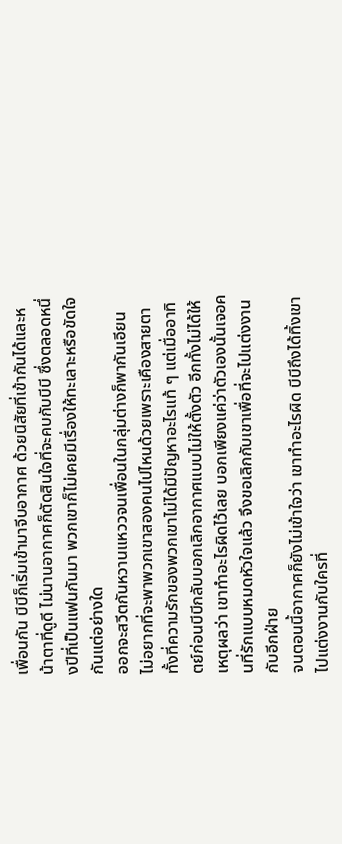เพื่อนกัน บีบีก็เริ่มเข้ามาจีบอากาศ ด้วยนิสัยที่เข้ากันได้และหน้าตาที่ดูดี ไม่นานอากาศก็ตัดสินใจที่จะคบกับบีบี ซึ่งตลอดหนึ่งปีที่เป็นแฟนกันมา พวกเขาก็ไม่เคยมีเรื่องให้ทะเลาะหรือขัดใจกันแต่อย่างใด
ออกจะสวีตกันหวานแหววจนเพื่อนในกลุ่มต่างก็พากันเอียน ไม่อยากที่จะพาพวกเขาสองคนไปไหนด้วยเพราะเคืองสายตา ทั้งที่ความรักของพวกเขาไม่ได้มีปัญหาอะไรแท้ ๆ แต่เมื่ออาทิตย์ก่อนบีบีกลับบอกเลิกอากาศแบบไม่ให้ตั้งตัว อีกทั้งไม่ได้ให้เหตุผลว่า เขาทำอะไรผิดไว้เลย บอกเพียงแค่ว่าตัวเองนั้นเจอคนที่รักแบบหมดหัวใจแล้ว จึงขอเลิกกับเขาเพื่อที่จะไปแต่งงานกับอีกฝ่าย
จนตอนนี้อากาศก็ยังไม่เข้าใจว่า เขาทำอะไรผิด บีบีถึงได้ทิ้งเขาไปแต่งงานกับใครที่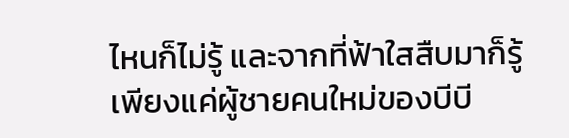ไหนก็ไม่รู้ และจากที่ฟ้าใสสืบมาก็รู้เพียงแค่ผู้ชายคนใหม่ของบีบี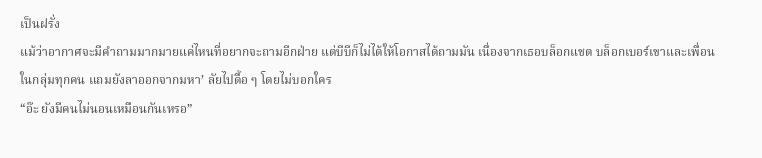เป็นฝรั่ง
แม้ว่าอากาศจะมีคำถามมากมายแค่ไหนที่อยากจะถามอีกฝ่าย แต่บีบีก็ไม่ได้ให้โอกาสได้ถามมัน เนื่องจากเธอบล็อกแชต บล็อกเบอร์เขาและเพื่อนในกลุ่มทุกคน แถมยังลาออกจากมหา’ ลัยไปดื้อ ๆ โดยไม่บอกใคร
“อ๊ะ ยังมีคนไม่นอนเหมือนกันเหรอ”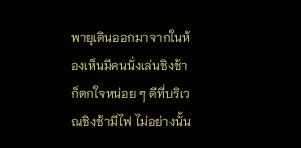พายุเดินออกมาจากในห้องเห็นมีคนนั่งเล่นชิงช้าก็ตกใจหน่อย ๆ ดีที่บริเวณชิงช้ามีไฟ ไม่อย่างนั้น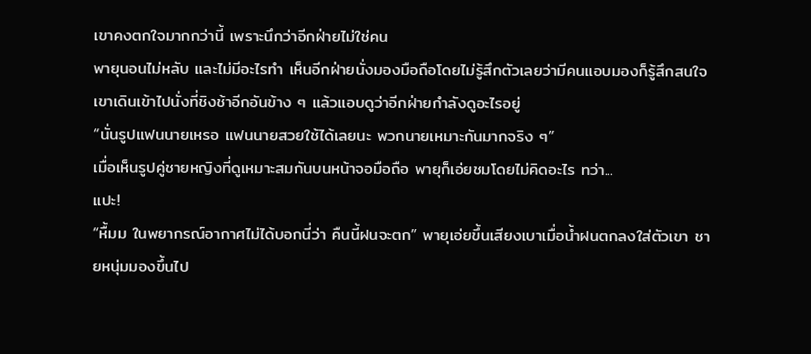เขาคงตกใจมากกว่านี้ เพราะนึกว่าอีกฝ่ายไม่ใช่คน
พายุนอนไม่หลับ และไม่มีอะไรทำ เห็นอีกฝ่ายนั่งมองมือถือโดยไม่รู้สึกตัวเลยว่ามีคนแอบมองก็รู้สึกสนใจ เขาเดินเข้าไปนั่งที่ชิงช้าอีกอันข้าง ๆ แล้วแอบดูว่าอีกฝ่ายกำลังดูอะไรอยู่
“นั่นรูปแฟนนายเหรอ แฟนนายสวยใช้ได้เลยนะ พวกนายเหมาะกันมากจริง ๆ”
เมื่อเห็นรูปคู่ชายหญิงที่ดูเหมาะสมกันบนหน้าจอมือถือ พายุก็เอ่ยชมโดยไม่คิดอะไร ทว่า...
แปะ!
“หื้มม ในพยากรณ์อากาศไม่ได้บอกนี่ว่า คืนนี้ฝนจะตก” พายุเอ่ยขึ้นเสียงเบาเมื่อน้ำฝนตกลงใส่ตัวเขา ชายหนุ่มมองขึ้นไป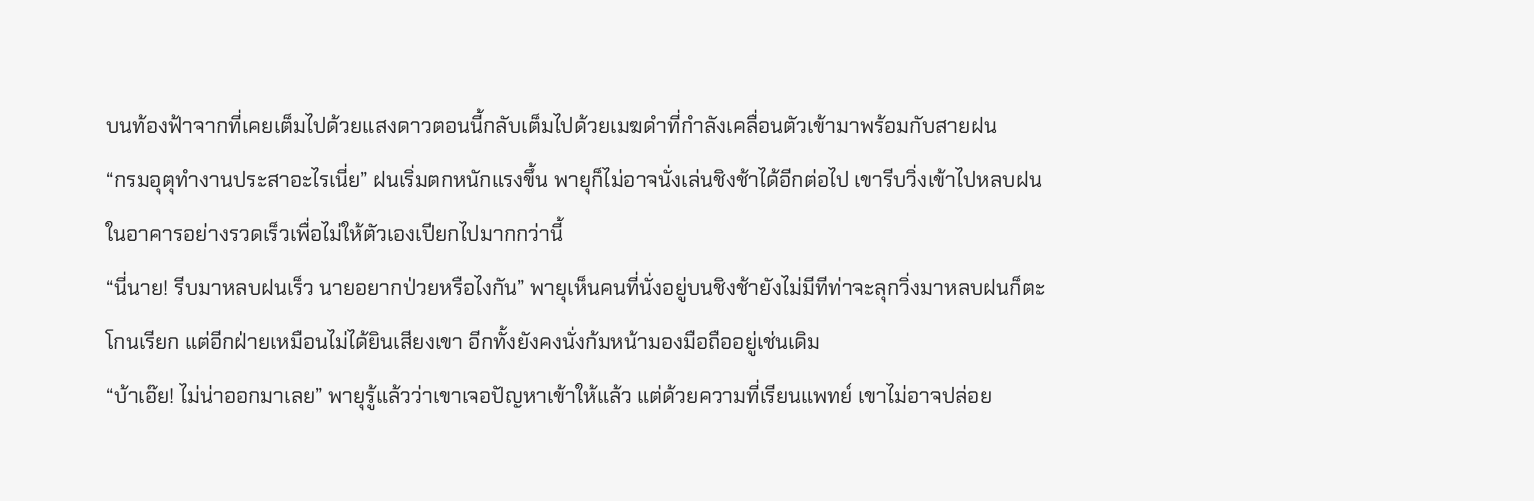บนท้องฟ้าจากที่เคยเต็มไปด้วยแสงดาวตอนนี้กลับเต็มไปด้วยเมฆดำที่กำลังเคลื่อนตัวเข้ามาพร้อมกับสายฝน
“กรมอุตุทำงานประสาอะไรเนี่ย” ฝนเริ่มตกหนักแรงขึ้น พายุก็ไม่อาจนั่งเล่นชิงช้าได้อีกต่อไป เขารีบวิ่งเข้าไปหลบฝนในอาคารอย่างรวดเร็วเพื่อไม่ให้ตัวเองเปียกไปมากกว่านี้
“นี่นาย! รีบมาหลบฝนเร็ว นายอยากป่วยหรือไงกัน” พายุเห็นคนที่นั่งอยู่บนชิงช้ายังไม่มีทีท่าจะลุกวิ่งมาหลบฝนก็ตะโกนเรียก แต่อีกฝ่ายเหมือนไม่ได้ยินเสียงเขา อีกทั้งยังคงนั่งก้มหน้ามองมือถืออยู่เช่นเดิม
“บ้าเอ๊ย! ไม่น่าออกมาเลย” พายุรู้แล้วว่าเขาเจอปัญหาเข้าให้แล้ว แต่ด้วยความที่เรียนแพทย์ เขาไม่อาจปล่อย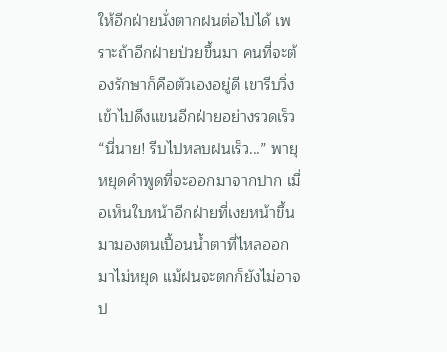ให้อีกฝ่ายนั่งตากฝนต่อไปได้ เพราะถ้าอีกฝ่ายป่วยขึ้นมา คนที่จะต้องรักษาก็คือตัวเองอยู่ดี เขารีบวิ่งเข้าไปดึงแขนอีกฝ่ายอย่างรวดเร็ว
“นี่นาย! รีบไปหลบฝนเร็ว...” พายุหยุดคำพูดที่จะออกมาจากปาก เมื่อเห็นใบหน้าอีกฝ่ายที่เงยหน้าขึ้นมามองตนเปื้อนน้ำตาที่ไหลออกมาไม่หยุด แม้ฝนจะตกก็ยังไม่อาจป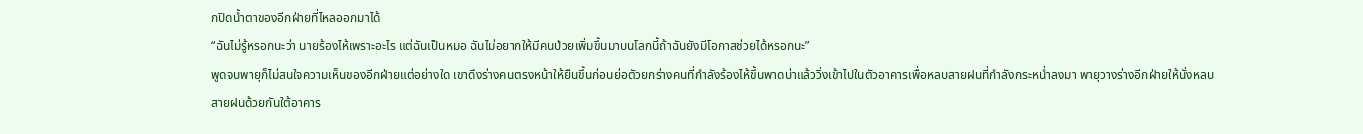กปิดน้ำตาของอีกฝ่ายที่ไหลออกมาได้
“ฉันไม่รู้หรอกนะว่า นายร้องไห้เพราะอะไร แต่ฉันเป็นหมอ ฉันไม่อยากให้มีคนป่วยเพิ่มขึ้นมาบนโลกนี้ถ้าฉันยังมีโอกาสช่วยได้หรอกนะ”
พูดจบพายุก็ไม่สนใจความเห็นของอีกฝ่ายแต่อย่างใด เขาดึงร่างคนตรงหน้าให้ยืนขึ้นก่อนย่อตัวยกร่างคนที่กำลังร้องไห้ขึ้นพาดบ่าแล้ววิ่งเข้าไปในตัวอาคารเพื่อหลบสายฝนที่กำลังกระหน่ำลงมา พายุวางร่างอีกฝ่ายให้นั่งหลบสายฝนด้วยกันใต้อาคาร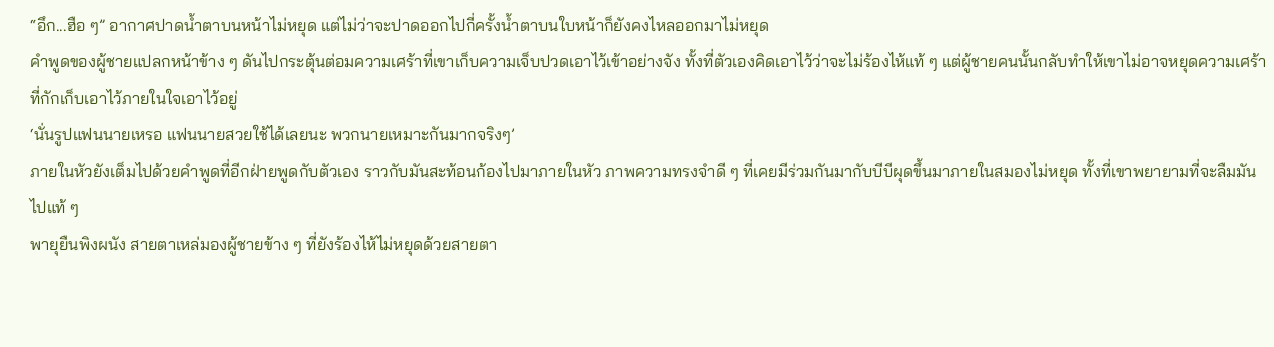“อึก...ฮือ ๆ” อากาศปาดน้ำตาบนหน้าไม่หยุด แต่ไม่ว่าจะปาดออกไปกี่ครั้งน้ำตาบนใบหน้าก็ยังคงไหลออกมาไม่หยุด
คำพูดของผู้ชายแปลกหน้าข้าง ๆ ดันไปกระตุ้นต่อมความเศร้าที่เขาเก็บความเจ็บปวดเอาไว้เข้าอย่างจัง ทั้งที่ตัวเองคิดเอาไว้ว่าจะไม่ร้องไห้แท้ ๆ แต่ผู้ชายคนนั้นกลับทำให้เขาไม่อาจหยุดความเศร้าที่กักเก็บเอาไว้ภายในใจเอาไว้อยู่
‘นั่นรูปแฟนนายเหรอ แฟนนายสวยใช้ได้เลยนะ พวกนายเหมาะกันมากจริงๆ’
ภายในหัวยังเต็มไปด้วยคำพูดที่อีกฝ่ายพูดกับตัวเอง ราวกับมันสะท้อนก้องไปมาภายในหัว ภาพความทรงจำดี ๆ ที่เคยมีร่วมกันมากับบีบีผุดขึ้นมาภายในสมองไม่หยุด ทั้งที่เขาพยายามที่จะลืมมันไปแท้ ๆ
พายุยืนพิงผนัง สายตาเหล่มองผู้ชายข้าง ๆ ที่ยังร้องไห้ไม่หยุดด้วยสายตา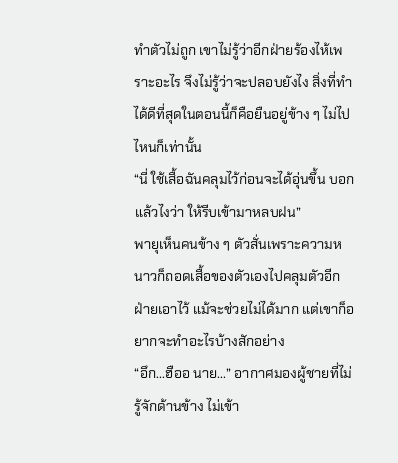ทำตัวไม่ถูก เขาไม่รู้ว่าอีกฝ่ายร้องไห้เพราะอะไร จึงไม่รู้ว่าจะปลอบยังไง สิ่งที่ทำได้ดีที่สุดในตอนนี้ก็คือยืนอยู่ข้าง ๆ ไม่ไปไหนก็เท่านั้น
“นี่ ใช้เสื้อฉันคลุมไว้ก่อนจะได้อุ่นขึ้น บอกแล้วไงว่า ให้รีบเข้ามาหลบฝน”
พายุเห็นคนข้าง ๆ ตัวสั่นเพราะความหนาวก็ถอดเสื้อของตัวเองไปคลุมตัวอีกฝ่ายเอาไว้ แม้จะช่วยไม่ได้มาก แต่เขาก็อยากจะทำอะไรบ้างสักอย่าง
“อึก...ฮืออ นาย...” อากาศมองผู้ชายที่ไม่รู้จักด้านข้าง ไม่เข้า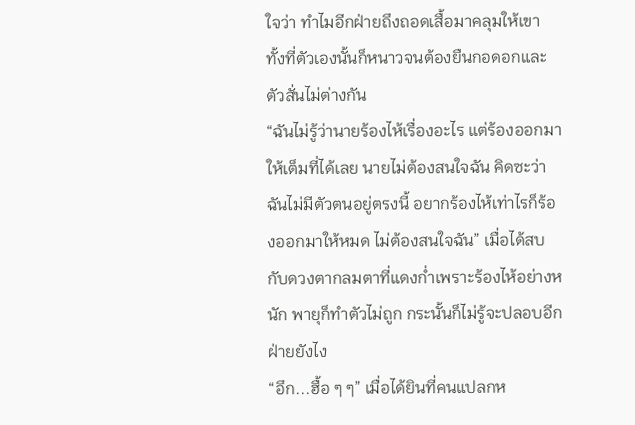ใจว่า ทำไมอีกฝ่ายถึงถอดเสื้อมาคลุมให้เขา ทั้งที่ตัวเองนั้นก็หนาวจนต้องยืนกอดอกและตัวสั่นไม่ต่างกัน
“ฉันไม่รู้ว่านายร้องไห้เรื่องอะไร แต่ร้องออกมาให้เต็มที่ได้เลย นายไม่ต้องสนใจฉัน คิดซะว่า ฉันไม่มีตัวตนอยู่ตรงนี้ อยากร้องไห้เท่าไรก็ร้องออกมาให้หมด ไม่ต้องสนใจฉัน” เมื่อได้สบกับดวงตากลมตาที่แดงก่ำเพราะร้องไห้อย่างหนัก พายุก็ทำตัวไม่ถูก กระนั้นก็ไม่รู้จะปลอบอีกฝ่ายยังไง
“อึก...ฮื้อ ๆ ๆ” เมื่อได้ยินที่คนแปลกห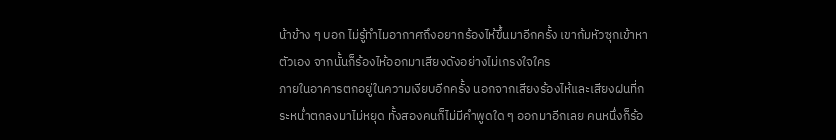น้าข้าง ๆ บอก ไม่รู้ทำไมอากาศถึงอยากร้องไห้ขึ้นมาอีกครั้ง เขาก้มหัวซุกเข้าหาตัวเอง จากนั้นก็ร้องไห้ออกมาเสียงดังอย่างไม่เกรงใจใคร
ภายในอาคารตกอยู่ในความเงียบอีกครั้ง นอกจากเสียงร้องไห้และเสียงฝนที่กระหน่ำตกลงมาไม่หยุด ทั้งสองคนก็ไม่มีคำพูดใด ๆ ออกมาอีกเลย คนหนึ่งก็ร้อ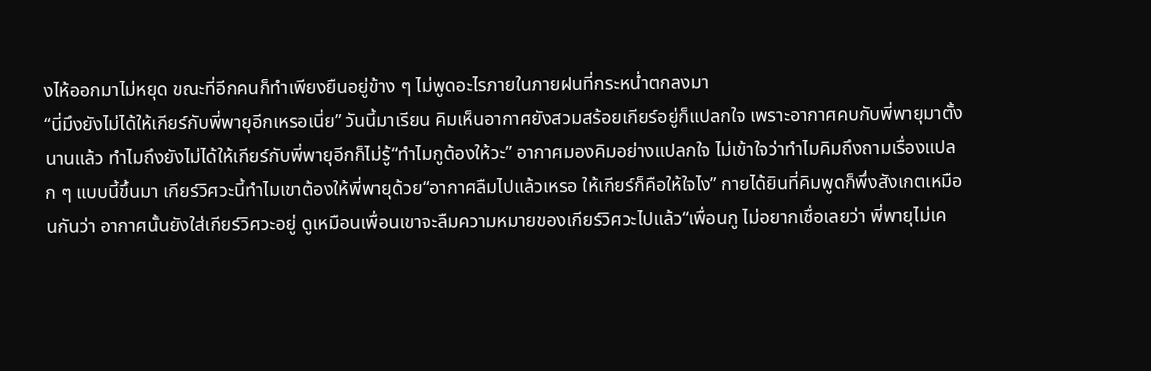งไห้ออกมาไม่หยุด ขณะที่อีกคนก็ทำเพียงยืนอยู่ข้าง ๆ ไม่พูดอะไรภายในภายฝนที่กระหน่ำตกลงมา
“นี่มึงยังไม่ได้ให้เกียร์กับพี่พายุอีกเหรอเนี่ย” วันนี้มาเรียน คิมเห็นอากาศยังสวมสร้อยเกียร์อยู่ก็แปลกใจ เพราะอากาศคบกับพี่พายุมาตั้งนานแล้ว ทำไมถึงยังไม่ได้ให้เกียร์กับพี่พายุอีกก็ไม่รู้“ทำไมกูต้องให้วะ” อากาศมองคิมอย่างแปลกใจ ไม่เข้าใจว่าทำไมคิมถึงถามเรื่องแปลก ๆ แบบนี้ขึ้นมา เกียร์วิศวะนี้ทำไมเขาต้องให้พี่พายุด้วย“อากาศลืมไปแล้วเหรอ ให้เกียร์ก็คือให้ใจไง” กายได้ยินที่คิมพูดก็พึ่งสังเกตเหมือนกันว่า อากาศนั้นยังใส่เกียร์วิศวะอยู่ ดูเหมือนเพื่อนเขาจะลืมความหมายของเกียร์วิศวะไปแล้ว“เพื่อนกู ไม่อยากเชื่อเลยว่า พี่พายุไม่เค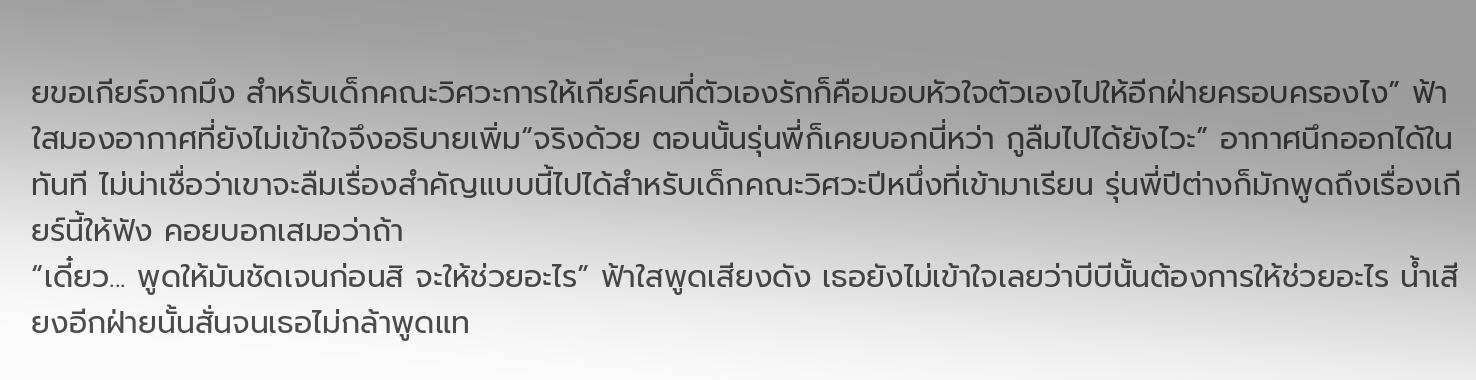ยขอเกียร์จากมึง สำหรับเด็กคณะวิศวะการให้เกียร์คนที่ตัวเองรักก็คือมอบหัวใจตัวเองไปให้อีกฝ่ายครอบครองไง” ฟ้าใสมองอากาศที่ยังไม่เข้าใจจึงอธิบายเพิ่ม“จริงด้วย ตอนนั้นรุ่นพี่ก็เคยบอกนี่หว่า กูลืมไปได้ยังไวะ” อากาศนึกออกได้ในทันที ไม่น่าเชื่อว่าเขาจะลืมเรื่องสำคัญแบบนี้ไปได้สำหรับเด็กคณะวิศวะปีหนึ่งที่เข้ามาเรียน รุ่นพี่ปีต่างก็มักพูดถึงเรื่องเกียร์นี้ให้ฟัง คอยบอกเสมอว่าถ้า
“เดี๋ยว... พูดให้มันชัดเจนก่อนสิ จะให้ช่วยอะไร” ฟ้าใสพูดเสียงดัง เธอยังไม่เข้าใจเลยว่าบีบีนั้นต้องการให้ช่วยอะไร น้ำเสียงอีกฝ่ายนั้นสั่นจนเธอไม่กล้าพูดแท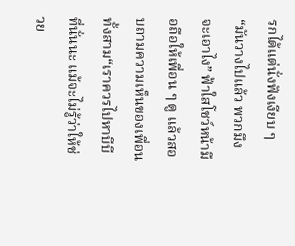รกได้แต่นั่งฟังเงียบ ๆ“มันวางไปแล้ว พวกมึงจะเอาไง” ฟ้าใสโชว์หน้ามือถือให้เพื่อน ๆ ดู แล้วสอบถามความเห็นของเพื่อนทั้งสาม“เราควรไปหาบีบีที่นั่นนะ แม้จะไม่รู้ว่าให้ช่วย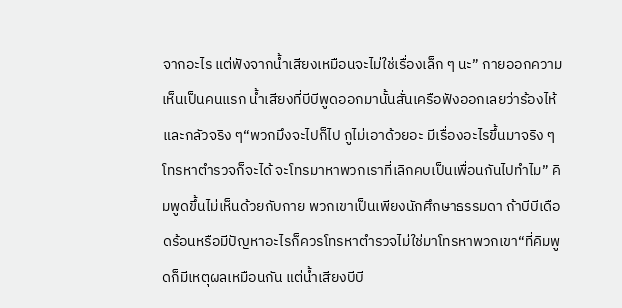จากอะไร แต่ฟังจากน้ำเสียงเหมือนจะไม่ใช่เรื่องเล็ก ๆ นะ” กายออกความเห็นเป็นคนแรก น้ำเสียงที่บีบีพูดออกมานั้นสั่นเครือฟังออกเลยว่าร้องไห้และกลัวจริง ๆ“พวกมึงจะไปก็ไป กูไม่เอาด้วยอะ มีเรื่องอะไรขึ้นมาจริง ๆ โทรหาตำรวจก็จะได้ จะโทรมาหาพวกเราที่เลิกคบเป็นเพื่อนกันไปทำไม” คิมพูดขึ้นไม่เห็นด้วยกับกาย พวกเขาเป็นเพียงนักศึกษาธรรมดา ถ้าบีบีเดือดร้อนหรือมีปัญหาอะไรก็ควรโทรหาตำรวจไม่ใช่มาโทรหาพวกเขา“ที่คิมพูดก็มีเหตุผลเหมือนกัน แต่น้ำเสียงบีบี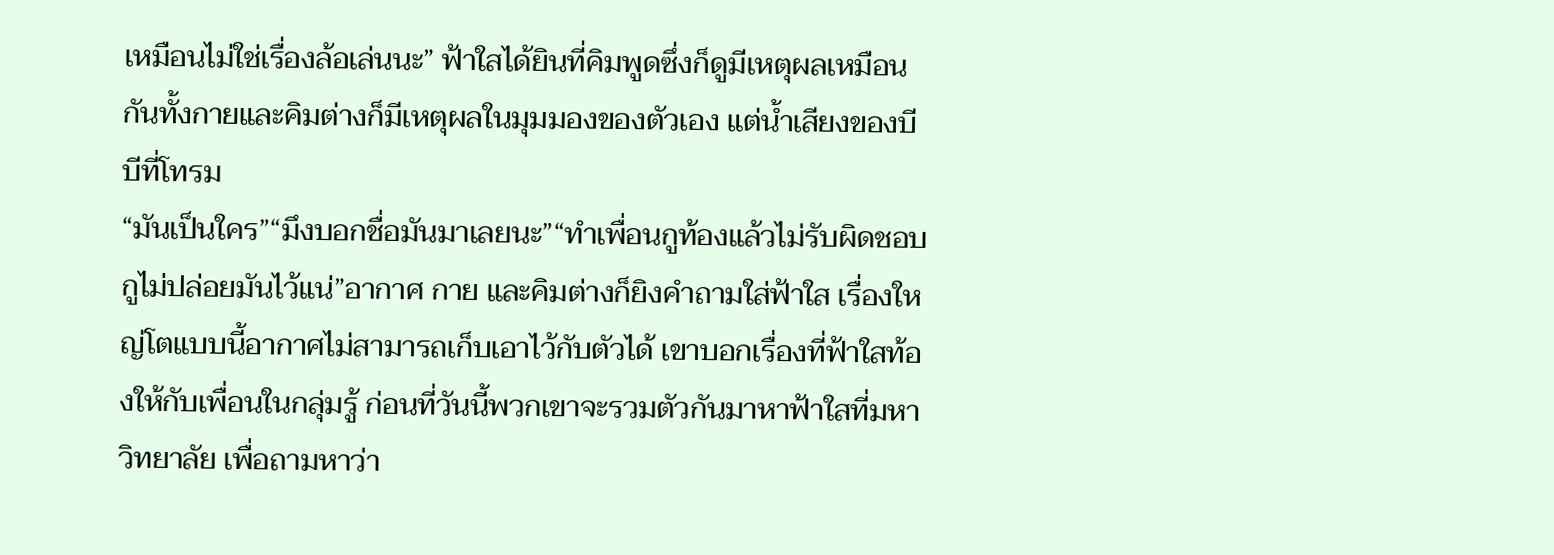เหมือนไม่ใช่เรื่องล้อเล่นนะ” ฟ้าใสได้ยินที่คิมพูดซึ่งก็ดูมีเหตุผลเหมือนกันทั้งกายและคิมต่างก็มีเหตุผลในมุมมองของตัวเอง แต่น้ำเสียงของบีบีที่โทรม
“มันเป็นใคร”“มึงบอกชื่อมันมาเลยนะ”“ทำเพื่อนกูท้องแล้วไม่รับผิดชอบ กูไม่ปล่อยมันไว้แน่”อากาศ กาย และคิมต่างก็ยิงคำถามใส่ฟ้าใส เรื่องใหญ่โตแบบนี้อากาศไม่สามารถเก็บเอาไว้กับตัวได้ เขาบอกเรื่องที่ฟ้าใสท้องให้กับเพื่อนในกลุ่มรู้ ก่อนที่วันนี้พวกเขาจะรวมตัวกันมาหาฟ้าใสที่มหาวิทยาลัย เพื่อถามหาว่า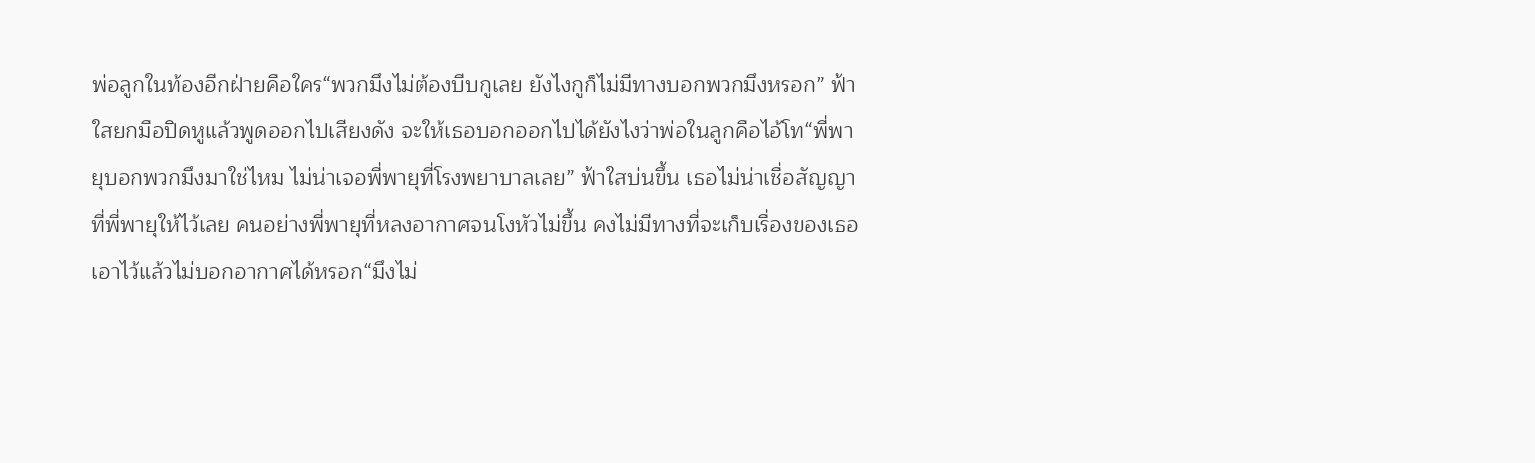พ่อลูกในท้องอีกฝ่ายคือใคร“พวกมึงไม่ต้องบีบกูเลย ยังไงกูก็ไม่มีทางบอกพวกมึงหรอก” ฟ้าใสยกมือปิดหูแล้วพูดออกไปเสียงดัง จะให้เธอบอกออกไปได้ยังไงว่าพ่อในลูกคือไอ้โท“พี่พายุบอกพวกมึงมาใช่ไหม ไม่น่าเจอพี่พายุที่โรงพยาบาลเลย” ฟ้าใสบ่นขึ้น เธอไม่น่าเชื่อสัญญาที่พี่พายุให้ไว้เลย คนอย่างพี่พายุที่หลงอากาศจนโงหัวไม่ขึ้น คงไม่มีทางที่จะเก็บเรื่องของเธอเอาไว้แล้วไม่บอกอากาศได้หรอก“มึงไม่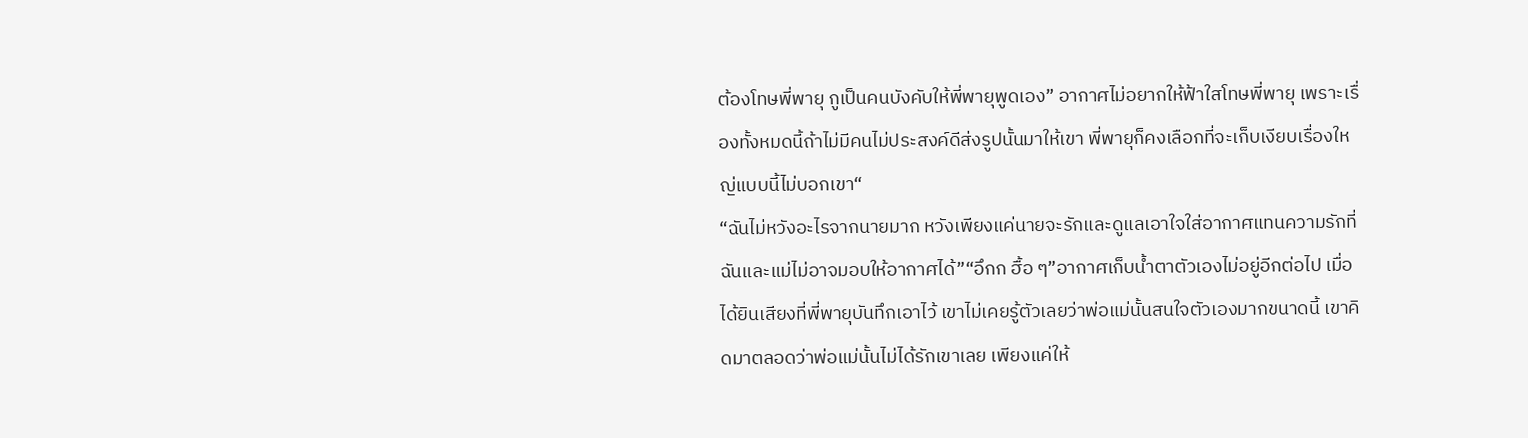ต้องโทษพี่พายุ กูเป็นคนบังคับให้พี่พายุพูดเอง” อากาศไม่อยากให้ฟ้าใสโทษพี่พายุ เพราะเรื่องทั้งหมดนี้ถ้าไม่มีคนไม่ประสงค์ดีส่งรูปนั้นมาให้เขา พี่พายุก็คงเลือกที่จะเก็บเงียบเรื่องใหญ่แบบนี้ไม่บอกเขา“
“ฉันไม่หวังอะไรจากนายมาก หวังเพียงแค่นายจะรักและดูแลเอาใจใส่อากาศแทนความรักที่ฉันและแม่ไม่อาจมอบให้อากาศได้”“อึกก ฮื้อ ๆ”อากาศเก็บน้ำตาตัวเองไม่อยู่อีกต่อไป เมื่อได้ยินเสียงที่พี่พายุบันทึกเอาไว้ เขาไม่เคยรู้ตัวเลยว่าพ่อแม่นั้นสนใจตัวเองมากขนาดนี้ เขาคิดมาตลอดว่าพ่อแม่นั้นไม่ได้รักเขาเลย เพียงแค่ให้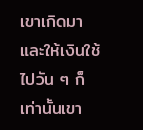เขาเกิดมา และให้เงินใช้ไปวัน ๆ ก็เท่านั้นเขา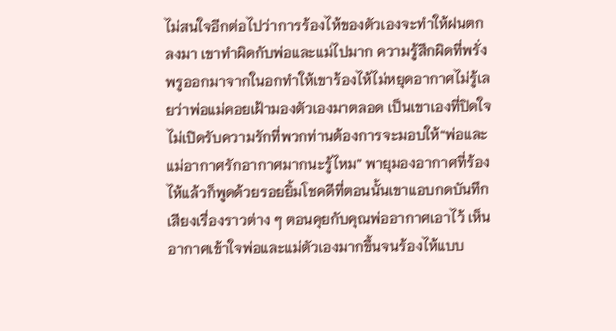ไม่สนใจอีกต่อไปว่าการร้องไห้ของตัวเองจะทำให้ฝนตกลงมา เขาทำผิดกับพ่อและแม่ไปมาก ความรู้สึกผิดที่พรั่งพรูออกมาจากในอกทำให้เขาร้องไห้ไม่หยุดอากาศไม่รู้เลยว่าพ่อแม่คอยเฝ้ามองตัวเองมาตลอด เป็นเขาเองที่ปิดใจไม่เปิดรับความรักที่พวกท่านต้องการจะมอบให้“พ่อและแม่อากาศรักอากาศมากนะรู้ไหม” พายุมองอากาศที่ร้องไห้แล้วก็พูดด้วยรอยยิ้มโชคดีที่ตอนนั้นเขาแอบกดบันทึกเสียงเรื่องราวต่าง ๆ ตอนคุยกับคุณพ่ออากาศเอาไว้ เห็นอากาศเข้าใจพ่อและแม่ตัวเองมากขึ้นจนร้องไห้แบบ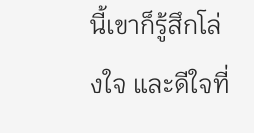นี้เขาก็รู้สึกโล่งใจ และดีใจที่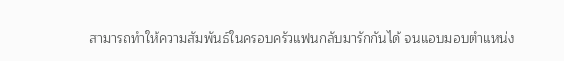สามารถทำให้ความสัมพันธ์ในครอบครัวแฟนกลับมารักกันได้ จนแอบมอบตำแหน่ง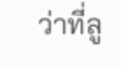ว่าที่ลู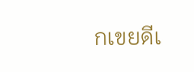กเขยดีเ